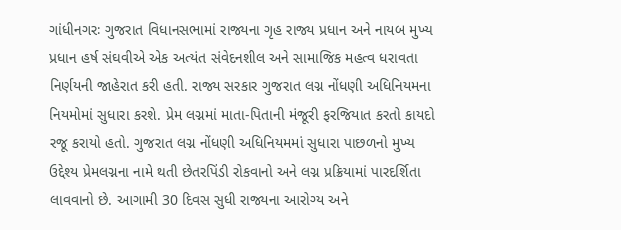ગાંધીનગરઃ ગુજરાત વિધાનસભામાં રાજ્યના ગૃહ રાજ્ય પ્રધાન અને નાયબ મુખ્ય પ્રધાન હર્ષ સંઘવીએ એક અત્યંત સંવેદનશીલ અને સામાજિક મહત્વ ધરાવતા નિર્ણયની જાહેરાત કરી હતી. રાજ્ય સરકાર ગુજરાત લગ્ન નોંધણી અધિનિયમના નિયમોમાં સુધારા કરશે. પ્રેમ લગ્નમાં માતા-પિતાની મંજૂરી ફરજિયાત કરતો કાયદો રજૂ કરાયો હતો. ગુજરાત લગ્ન નોંધણી અધિનિયમમાં સુધારા પાછળનો મુખ્ય ઉદ્દેશ્ય પ્રેમલગ્નના નામે થતી છેતરપિંડી રોકવાનો અને લગ્ન પ્રક્રિયામાં પારદર્શિતા લાવવાનો છે. આગામી 30 દિવસ સુધી રાજ્યના આરોગ્ય અને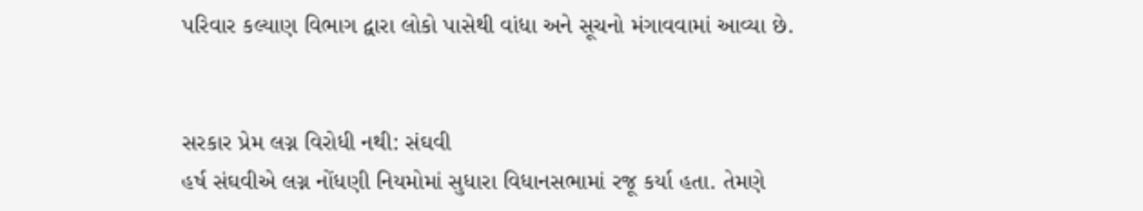પરિવાર કલ્યાણ વિભાગ દ્વારા લોકો પાસેથી વાંધા અને સૂચનો મંગાવવામાં આવ્યા છે.


સરકાર પ્રેમ લગ્ન વિરોધી નથી: સંઘવી
હર્ષ સંઘવીએ લગ્ન નોંધણી નિયમોમાં સુધારા વિધાનસભામાં રજૂ કર્યા હતા. તેમણે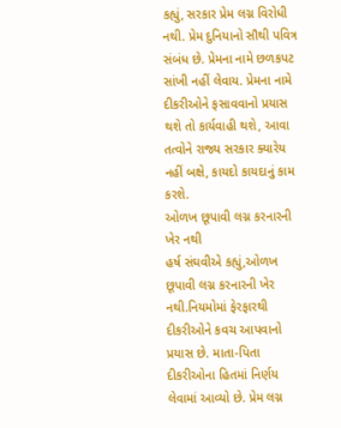કહ્યું, સરકાર પ્રેમ લગ્ન વિરોધી નથી. પ્રેમ દુનિયાનો સૌથી પવિત્ર સંબંધ છે. પ્રેમના નામે છળકપટ સાંખી નહીં લેવાય. પ્રેમના નામે દીકરીઓને ફસાવવાનો પ્રયાસ થશે તો કાર્યવાહી થશે, આવા તત્વોને રાજ્ય સરકાર ક્યારેય નહીં બક્ષે, કાયદો કાયદાનું કામ કરશે.
ઓળખ છૂપાવી લગ્ન કરનારની ખેર નથી
હર્ષ સંઘવીએ કહ્યું,ઓળખ છૂપાવી લગ્ન કરનારની ખેર નથી.નિયમોમાં ફેરફારથી દીકરીઓને કવચ આપવાનો પ્રયાસ છે. માતા-પિતા દીકરીઓના હિતમાં નિર્ણય લેવામાં આવ્યો છે. પ્રેમ લગ્ન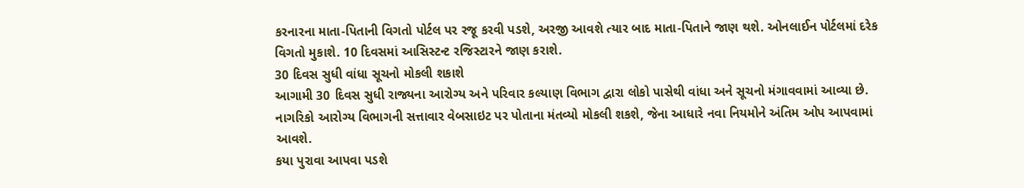કરનારના માતા-પિતાની વિગતો પોર્ટલ પર રજૂ કરવી પડશે, અરજી આવશે ત્યાર બાદ માતા-પિતાને જાણ થશે. ઓનલાઈન પોર્ટલમાં દરેક વિગતો મુકાશે. 10 દિવસમાં આસિસ્ટન્ટ રજિસ્ટારને જાણ કરાશે.
30 દિવસ સુધી વાંધા સૂચનો મોકલી શકાશે
આગામી 30 દિવસ સુધી રાજ્યના આરોગ્ય અને પરિવાર કલ્યાણ વિભાગ દ્વારા લોકો પાસેથી વાંધા અને સૂચનો મંગાવવામાં આવ્યા છે. નાગરિકો આરોગ્ય વિભાગની સત્તાવાર વેબસાઇટ પર પોતાના મંતવ્યો મોકલી શકશે, જેના આધારે નવા નિયમોને અંતિમ ઓપ આપવામાં આવશે.
કયા પુરાવા આપવા પડશે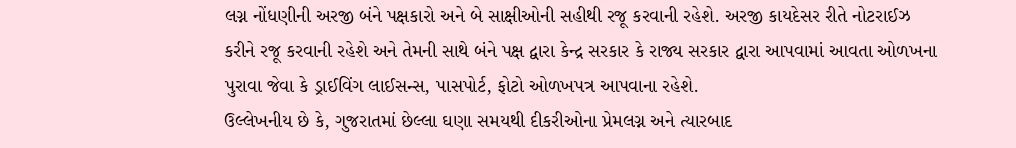લગ્ન નોંધણીની અરજી બંને પક્ષકારો અને બે સાક્ષીઓની સહીથી રજૂ કરવાની રહેશે. અરજી કાયદેસર રીતે નોટરાઈઝ કરીને રજૂ કરવાની રહેશે અને તેમની સાથે બંને પક્ષ દ્વારા કેન્દ્ર સરકાર કે રાજ્ય સરકાર દ્વારા આપવામાં આવતા ઓળખના પુરાવા જેવા કે ડ્રાઈવિંગ લાઈસન્સ, પાસપોર્ટ, ફોટો ઓળખપત્ર આપવાના રહેશે.
ઉલ્લેખનીય છે કે, ગુજરાતમાં છેલ્લા ઘણા સમયથી દીકરીઓના પ્રેમલગ્ન અને ત્યારબાદ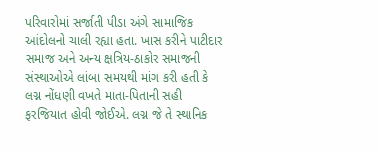પરિવારોમાં સર્જાતી પીડા અંગે સામાજિક આંદોલનો ચાલી રહ્યા હતા. ખાસ કરીને પાટીદાર સમાજ અને અન્ય ક્ષત્રિય-ઠાકોર સમાજની સંસ્થાઓએ લાંબા સમયથી માંગ કરી હતી કે લગ્ન નોંધણી વખતે માતા-પિતાની સહી ફરજિયાત હોવી જોઈએ. લગ્ન જે તે સ્થાનિક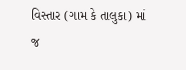વિસ્તાર (ગામ કે તાલુકા) માં જ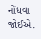નોંધવા જોઈએ.